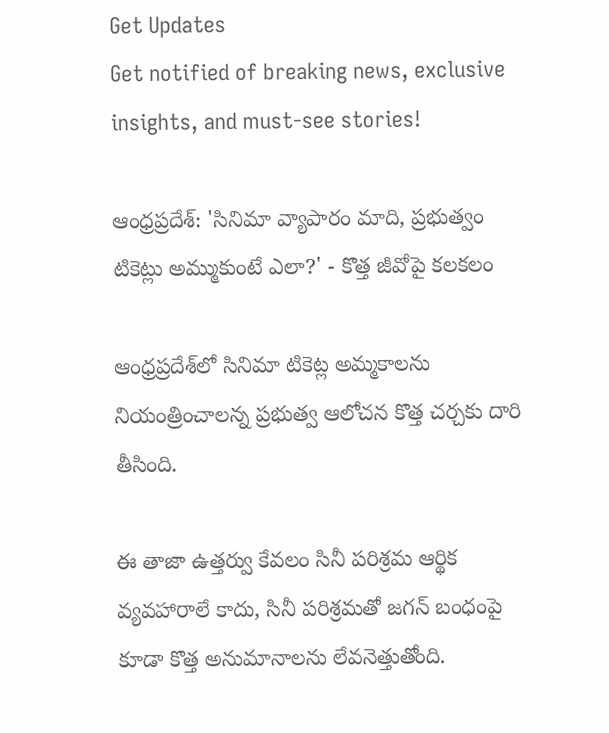Get Updates
Get notified of breaking news, exclusive insights, and must-see stories!

ఆంధ్రప్రదేశ్: 'సినిమా వ్యాపారం మాది, ప్రభుత్వం టికెట్లు అమ్ముకుంటే ఎలా?' - కొత్త జీవోపై కలకలం

ఆంధ్రప్రదేశ్‌లో సినిమా టికెట్ల అమ్మకాలను నియంత్రించాలన్న ప్రభుత్వ ఆలోచన కొత్త చర్చకు దారి తీసింది.

ఈ తాజా ఉత్తర్వు కేవలం సినీ పరిశ్రమ ఆర్థిక వ్యవహారాలే కాదు, సినీ పరిశ్రమతో జగన్ బంధంపై కూడా కొత్త అనుమానాలను లేవనెత్తుతోంది.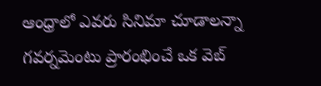ఆంధ్రాలో ఎవరు సినిమా చూడాలన్నా గవర్నమెంటు ప్రారంభించే ఒక వెబ్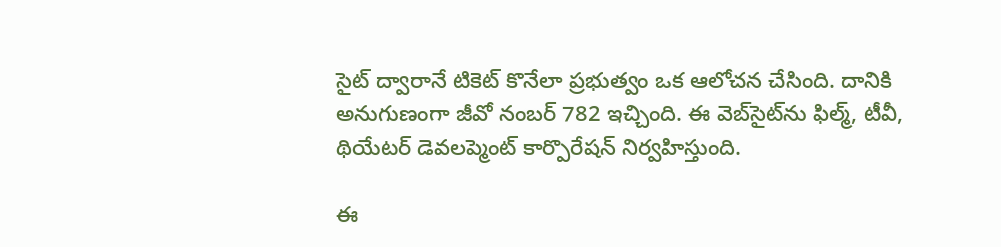సైట్ ద్వారానే టికెట్ కొనేలా ప్రభుత్వం ఒక ఆలోచన చేసింది. దానికి అనుగుణంగా జీవో నంబర్ 782 ఇచ్చింది. ఈ వెబ్‌సైట్‌ను ఫిల్మ్, టీవీ, థియేటర్ డెవలప్మెంట్ కార్పొరేషన్ నిర్వహిస్తుంది.

ఈ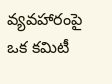వ్యవహారంపై ఒక కమిటీ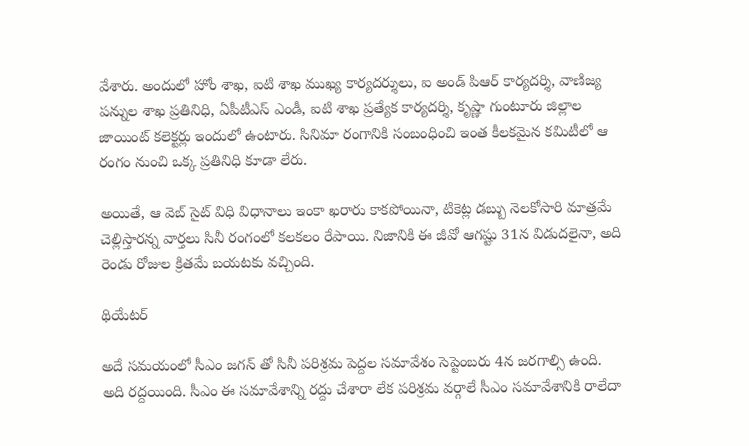వేశారు. అందులో హోం శాఖ, ఐటి శాఖ ముఖ్య కార్యదర్శులు, ఐ అండ్ పిఆర్ కార్యదర్శి, వాణిజ్య పన్నుల శాఖ ప్రతినిధి, ఏపీటీఎస్ ఎండీ, ఐటి శాఖ ప్రత్యేక కార్యదర్శి, కృష్ణా గుంటూరు జిల్లాల జాయింట్ కలెక్టర్లు ఇందులో ఉంటారు. సినిమా రంగానికి సంబంధించి ఇంత కీలకమైన కమిటీలో ఆ రంగం నుంచి ఒక్క ప్రతినిధి కూడా లేరు.

అయితే, ఆ వెబ్ సైట్ విధి విధానాలు ఇంకా ఖరారు కాకపోయినా, టికెట్ల డబ్బు నెలకోసారి మాత్రమే చెల్లిస్తారన్న వార్తలు సినీ రంగంలో కలకలం రేపాయి. నిజానికి ఈ జీవో ఆగష్టు 31న విడుదలైనా, అది రెండు రోజుల క్రితమే బయటకు వచ్చింది.

థియేటర్

అదే సమయంలో సీఎం జగన్ తో సినీ పరిశ్రమ పెద్దల సమావేశం సెప్టెంబరు 4న జరగాల్సి ఉంది. అది రద్దయింది. సీఎం ఈ సమావేశాన్ని రద్దు చేశారా లేక పరిశ్రమ వర్గాలే సీఎం సమావేశానికి రాలేదా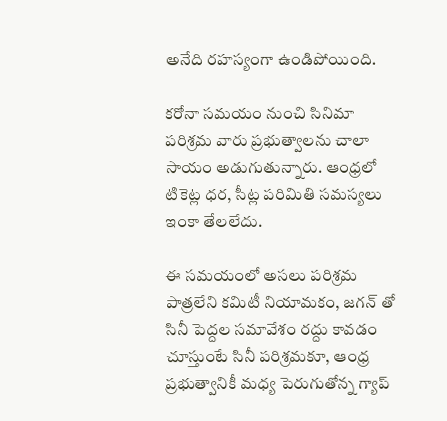అనేది రహస్యంగా ఉండిపోయింది.

కరోనా సమయం నుంచి సినిమా పరిశ్రమ వారు ప్రభుత్వాలను చాలా సాయం అడుగుతున్నారు. ఆంధ్రలో టికెట్ల ధర, సీట్ల పరిమితి సమస్యలు ఇంకా తేలలేదు.

ఈ సమయంలో అసలు పరిశ్రమ పాత్రలేని కమిటీ నియామకం, జగన్ తో సినీ పెద్దల సమావేశం రద్దు కావడం చూస్తుంటే సినీ పరిశ్రమకూ, ఆంధ్ర ప్రభుత్వానికీ మధ్య పెరుగుతోన్న గ్యాప్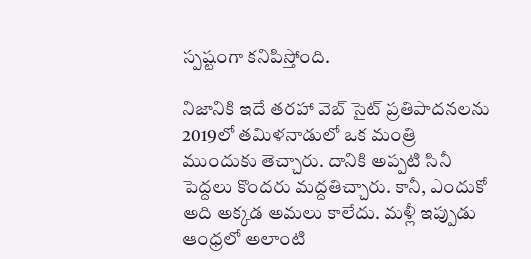స్పష్టంగా కనిపిస్తోంది.

నిజానికి ఇదే తరహా వెబ్ సైట్ ప్రతిపాదనలను 2019లో తమిళనాడులో ఒక మంత్రి ముందుకు తెచ్చారు. దానికి అప్పటి సినీ పెద్దలు కొందరు మద్దతిచ్చారు. కానీ, ఎందుకో అది అక్కడ అమలు కాలేదు. మళ్లీ ఇప్పుడు ఆంధ్రలో అలాంటి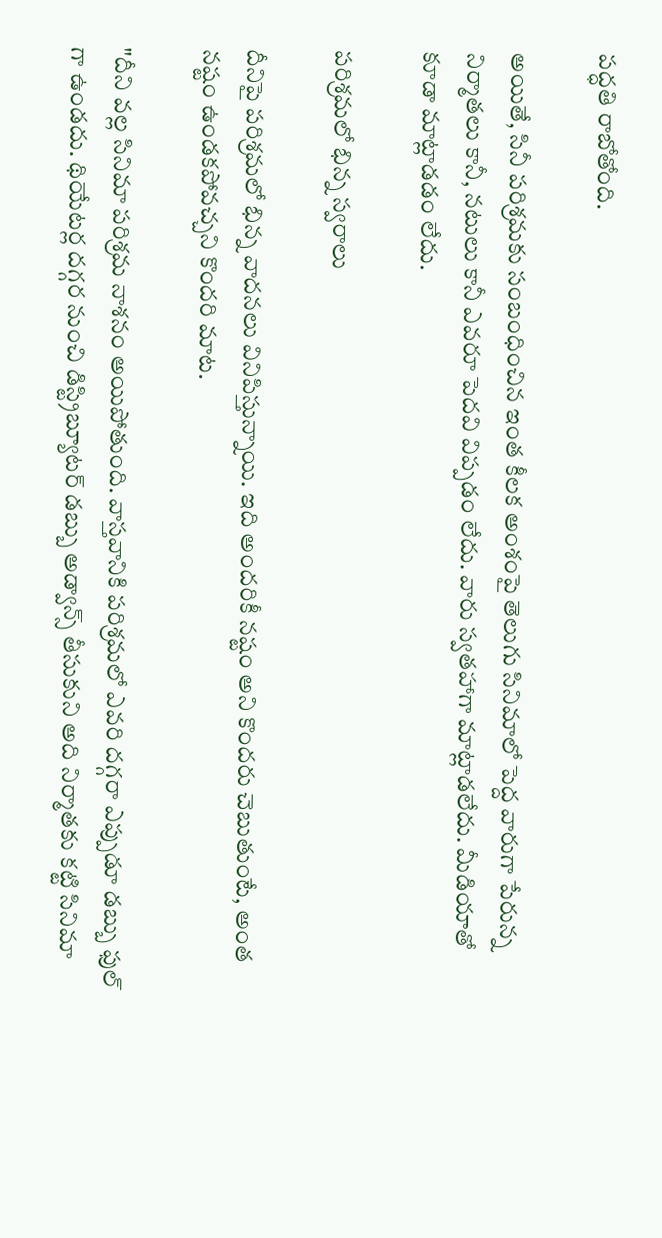పద్ధతి రాబోతోంది.

అయితే, సినీ పరిశ్రమకు సంబంధించిన ఇంత కీలక అంశంపై తెలుగు సినిమాలో పెద్ద వారుగా పేరున్న నిర్మాతలు కానీ, నటులు కానీ ఎవరూ పెదవి విప్పడం లేదు. వారు స్వతహాగా మాట్లాడలేదు. మీడియాతో కూడా మాట్లాడడం లేదు.

పరిశ్రమలో భిన్న స్వరాలు

దీనిపై పరిశ్రమలో భిన్న వాదనలు వినిపిస్తున్నాయి. ఇది అందరికీ నష్టం అని కొందరు చెబుతుంటే, అంత నష్టం ఉండకపోవచ్చని కొందరి మాట.

"దీని వల్ల సినిమా పరిశ్రమ నాశనం అయిపోతుంది. వాస్తవానికి పరిశ్రమలో ఎవరి దగ్గరా ఎప్పుడూ డబ్బు ఫుల్ గా ఉండదు. థియేటర్ల దగ్గర నుంచి డిస్ట్రిబ్యూటర్ డబ్బు అడ్వాన్స్ తీసుకుని అది నిర్మాతకు కట్టి సినిమా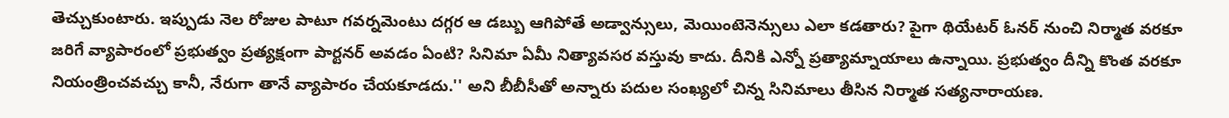తెచ్చుకుంటారు. ఇప్పుడు నెల రోజుల పాటూ గవర్నమెంటు దగ్గర ఆ డబ్బు ఆగిపోతే అడ్వాన్సులు, మెయింటెనెన్సులు ఎలా కడతారు? పైగా థియేటర్ ఓనర్ నుంచి నిర్మాత వరకూ జరిగే వ్యాపారంలో ప్రభుత్వం ప్రత్యక్షంగా పార్టనర్ అవడం ఏంటి? సినిమా ఏమీ నిత్యావసర వస్తువు కాదు. దీనికి ఎన్నో ప్రత్యామ్నాయాలు ఉన్నాయి. ప్రభుత్వం దీన్ని కొంత వరకూ నియంత్రించవచ్చు కానీ, నేరుగా తానే వ్యాపారం చేయకూడదు.'' అని బీబీసీతో అన్నారు పదుల సంఖ్యలో చిన్న సినిమాలు తీసిన నిర్మాత సత్యనారాయణ.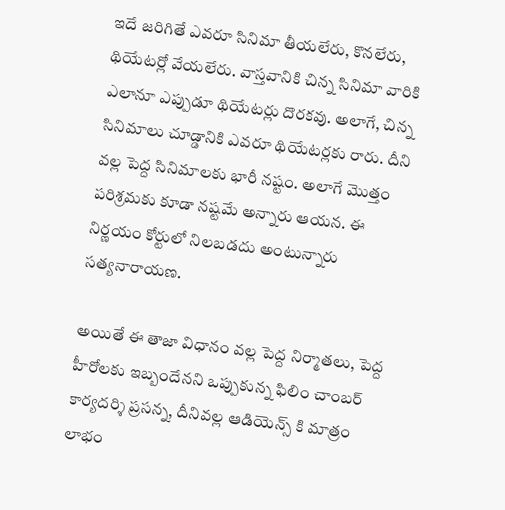ఇదే జరిగితే ఎవరూ సినిమా తీయలేరు, కొనలేరు, థియేటర్లో వేయలేరు. వాస్తవానికి చిన్న సినిమా వారికి ఎలానూ ఎప్పుడూ థియేటర్లు దొరకవు. అలాగే, చిన్న సినిమాలు చూడ్డానికి ఎవరూ థియేటర్లకు రారు. దీని వల్ల పెద్ద సినిమాలకు భారీ నష్టం. అలాగే మొత్తం పరిశ్రమకు కూడా నష్టమే అన్నారు ఆయన. ఈ నిర్ణయం కోర్టులో నిలబడదు అంటున్నారు సత్యనారాయణ.

అయితే ఈ తాజా విధానం వల్ల పెద్ద నిర్మాతలు, పెద్ద హీరోలకు ఇబ్బందేనని ఒప్పుకున్న ఫిలిం చాంబర్ కార్యదర్శి ప్రసన్న, దీనివల్ల ఆడియెన్స్ కి మాత్రం లాభం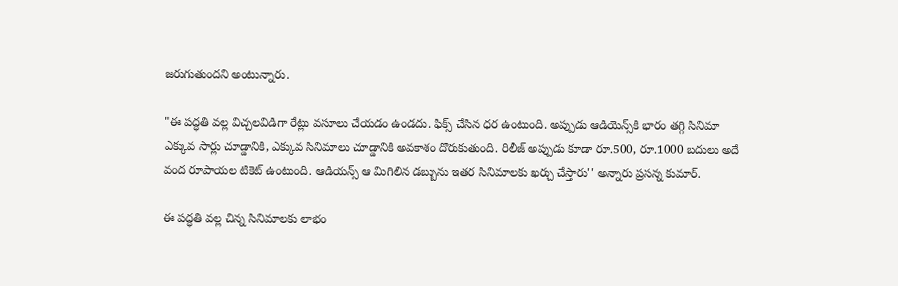జరుగుతుందని అంటున్నారు.

"ఈ పద్ధతి వల్ల విచ్చలవిడిగా రేట్లు వసూలు చేయడం ఉండదు. ఫిక్స్ చేసిన ధర ఉంటుంది. అప్పుడు ఆడియెన్స్‌కి భారం తగ్గి సినిమా ఎక్కువ సార్లు చూడ్డానికి, ఎక్కువ సినిమాలు చూడ్డానికి అవకాశం దొరుకుతుంది. రిలీజ్ అప్పుడు కూడా రూ.500, రూ.1000 బదులు అదే వంద రూపాయల టికెట్ ఉంటుంది. ఆడియన్స్ ఆ మిగిలిన డబ్బును ఇతర సినిమాలకు ఖర్చు చేస్తారు'' అన్నారు ప్రసన్న కుమార్.

ఈ పద్ధతి వల్ల చిన్న సినిమాలకు లాభం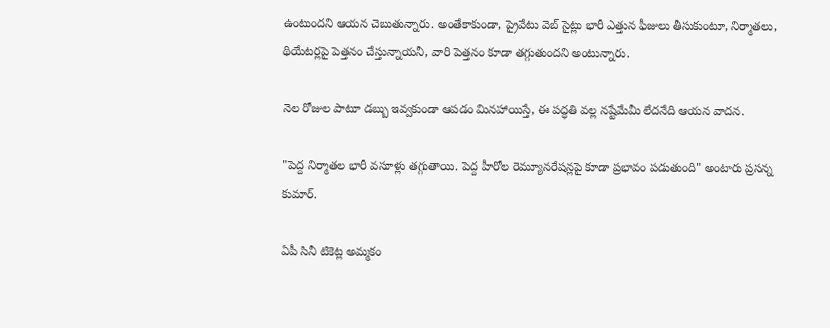ఉంటుందని ఆయన చెబుతున్నారు. అంతేకాకుండా, ప్రైవేటు వెబ్ సైట్లు భారీ ఎత్తున ఫీజులు తీసుకుంటూ, నిర్మాతలు, థియేటర్లపై పెత్తనం చేస్తున్నాయనీ, వారి పెత్తనం కూడా తగ్గుతుందని అంటున్నారు.

నెల రోజుల పాటూ డబ్బు ఇవ్వకుండా ఆపడం మినహాయిస్తే, ఈ పద్ధతి వల్ల నష్టేమేమీ లేదనేది ఆయన వాదన.

"పెద్ద నిర్మాతల భారీ వసూళ్లు తగ్గుతాయి. పెద్ద హీరోల రెమ్యూనరేషన్లపై కూడా ప్రభావం పడుతుంది" అంటారు ప్రసన్న కుమార్.

ఏపీ సినీ టికెట్ల అమ్మకం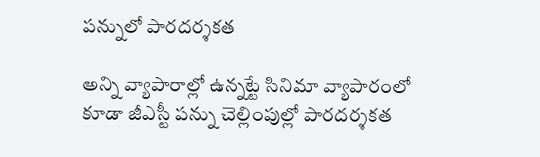పన్నులో పారదర్శకత

అన్ని వ్యాపారాల్లో ఉన్నట్టే సినిమా వ్యాపారంలో కూడా జీఎస్టీ పన్ను చెల్లింపుల్లో పారదర్శకత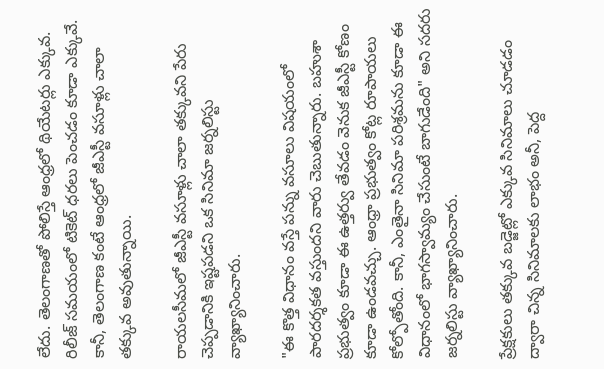లేదు. తెలంగాణతో పోలిస్తే ఆంధ్రలో థియేటర్లు ఎక్కువ. రిలీజ్ సమయంలో టికెట్ ధరలు పెంచడం కూడా ఎక్కువే. కానీ, తెలంగాణ కంటే ఆంధ్రలో జీఎస్టీ వసూళ్లు చాలా తక్కువ అవుతున్నాయి.

రాయలసీమలో జీఎస్టీ వసూళ్లు చాలా తక్కువని పేరు చెప్పడానికి ఇష్టపడని ఒక సినిమా జర్నలిస్టు వ్యాఖ్యానించారు.

"ఈ కొత్త విధానం వస్తే పన్ను వసూలు విషయంలో పారదర్శకత వస్తుందని వారు చెబుతున్నారు. బహుశా ప్రభుత్వం కూడా ఈ ఉత్తర్వు తేవడం వెనుక జీఎస్టీ కోణం కూడా ఉండవచ్చు. ఆంధ్రా ప్రభుత్వం కోట్ల రూపాయలు కోల్పోతోంది. కానీ, ఎంతైనా సినిమా పరిశ్రమను కూడా ఈ విధానంలో భాగస్వామ్యం చేసుంటే బాగుడేంది" అని సదరు జర్నలిస్టు వ్యాఖ్యానించారు.

ప్రేక్షకులు తక్కువ బడ్జెట్లో ఎక్కువ సినిమాలు చూడడం ద్వారా చిన్న సినిమాలకు లాభం అనీ, పెద్ద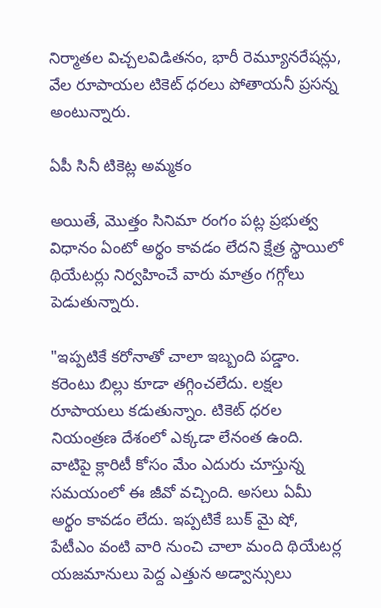నిర్మాతల విచ్చలవిడితనం, భారీ రెమ్యూనరేషన్లు, వేల రూపాయల టికెట్ ధరలు పోతాయనీ ప్రసన్న అంటున్నారు.

ఏపీ సినీ టికెట్ల అమ్మకం

అయితే, మొత్తం సినిమా రంగం పట్ల ప్రభుత్వ విధానం ఏంటో అర్థం కావడం లేదని క్షేత్ర స్థాయిలో థియేటర్లు నిర్వహించే వారు మాత్రం గగ్గోలు పెడుతున్నారు.

"ఇప్పటికే కరోనాతో చాలా ఇబ్బంది పడ్డాం. కరెంటు బిల్లు కూడా తగ్గించలేదు. లక్షల రూపాయలు కడుతున్నాం. టికెట్ ధరల నియంత్రణ దేశంలో ఎక్కడా లేనంత ఉంది. వాటిపై క్లారిటీ కోసం మేం ఎదురు చూస్తున్న సమయంలో ఈ జీవో వచ్చింది. అసలు ఏమీ అర్థం కావడం లేదు. ఇప్పటికే బుక్ మై షో, పేటీఎం వంటి వారి నుంచి చాలా మంది థియేటర్ల యజమానులు పెద్ద ఎత్తున అడ్వాన్సులు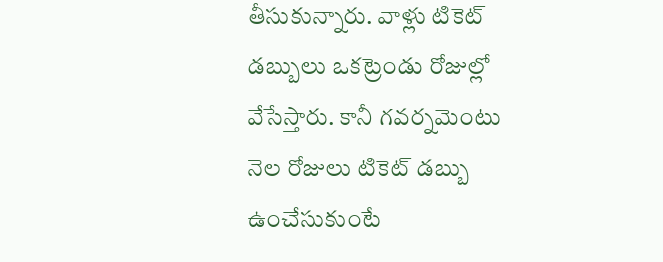తీసుకున్నారు. వాళ్లు టికెట్ డబ్బులు ఒకట్రెండు రోజుల్లో వేసేస్తారు. కానీ గవర్నమెంటు నెల రోజులు టికెట్ డబ్బు ఉంచేసుకుంటే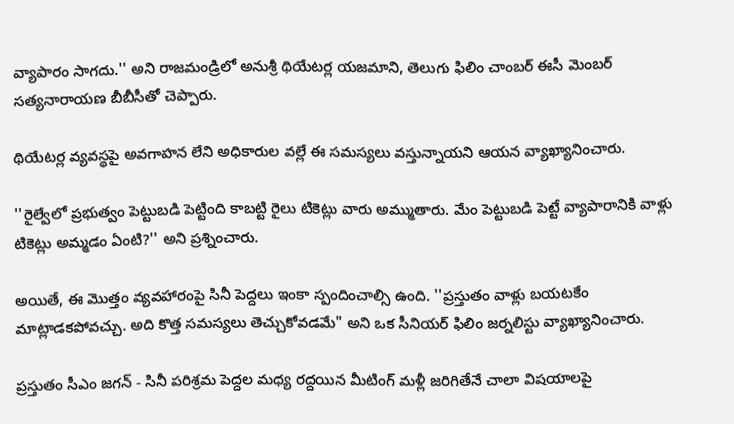వ్యాపారం సాగదు.'' అని రాజమండ్రిలో అనుశ్రీ థియేటర్ల యజమాని, తెలుగు ఫిలిం చాంబర్ ఈసీ మెంబర్ సత్యనారాయణ బీబీసీతో చెప్పారు.

థియేటర్ల వ్యవస్థపై అవగాహన లేని అధికారుల వల్లే ఈ సమస్యలు వస్తున్నాయని ఆయన వ్యాఖ్యానించారు.

''రైల్వేలో ప్రభుత్వం పెట్టుబడి పెట్టింది కాబట్టి రైలు టికెట్లు వారు అమ్ముతారు. మేం పెట్టుబడి పెట్టే వ్యాపారానికి వాళ్లు టికెట్లు అమ్మడం ఏంటి?'' అని ప్రశ్నించారు.

అయితే, ఈ మొత్తం వ్యవహారంపై సినీ పెద్దలు ఇంకా స్పందించాల్సి ఉంది. ''ప్రస్తుతం వాళ్లు బయటకేం మాట్లాడకపోవచ్చు. అది కొత్త సమస్యలు తెచ్చుకోవడమే" అని ఒక సీనియర్ ఫిలిం జర్నలిస్టు వ్యాఖ్యానించారు.

ప్రస్తుతం సీఎం జగన్ - సినీ పరిశ్రమ పెద్దల మధ్య రద్దయిన మీటింగ్ మళ్లీ జరిగితేనే చాలా విషయాలపై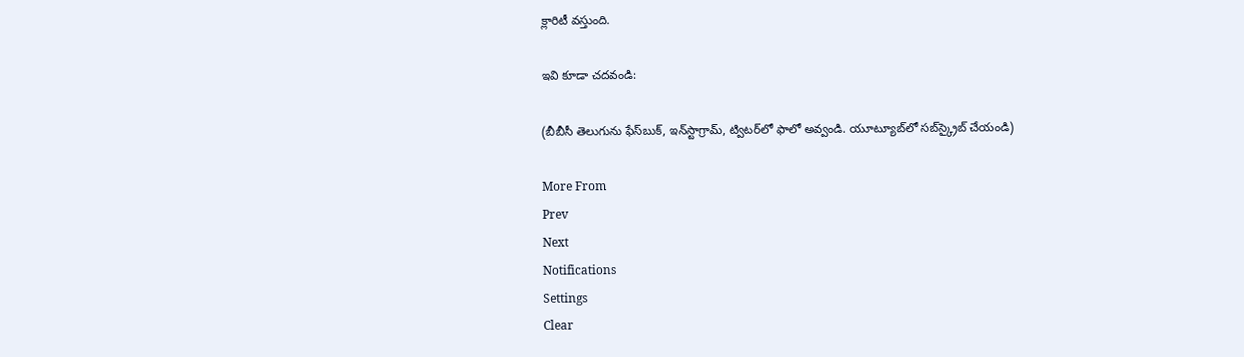క్లారిటీ వస్తుంది.

ఇవి కూడా చదవండి:

(బీబీసీ తెలుగును ఫేస్‌బుక్, ఇన్‌స్టాగ్రామ్‌, ట్విటర్‌లో ఫాలో అవ్వండి. యూట్యూబ్‌లో సబ్‌స్క్రైబ్ చేయండి)

More From
Prev
Next
Notifications
Settings
Clear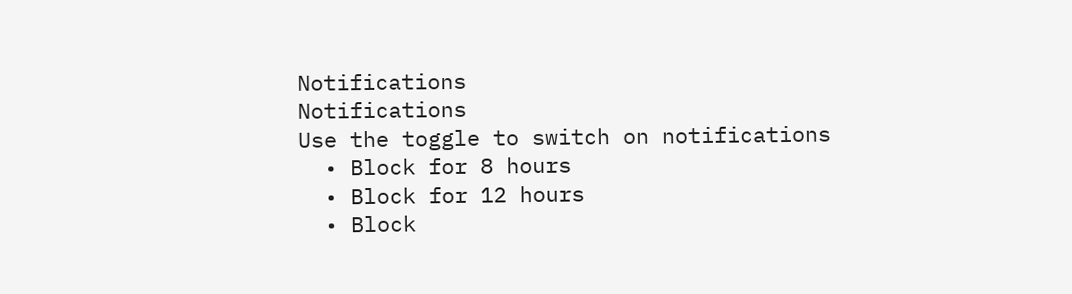Notifications
Notifications
Use the toggle to switch on notifications
  • Block for 8 hours
  • Block for 12 hours
  • Block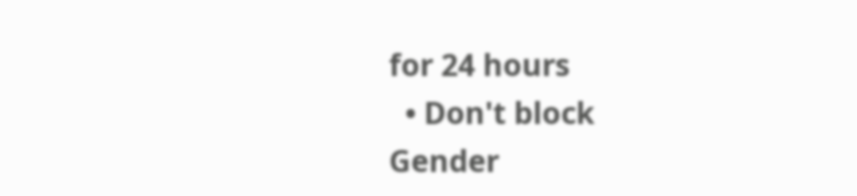for 24 hours
  • Don't block
Gender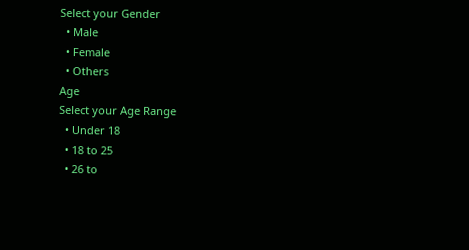Select your Gender
  • Male
  • Female
  • Others
Age
Select your Age Range
  • Under 18
  • 18 to 25
  • 26 to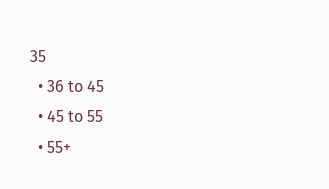35
  • 36 to 45
  • 45 to 55
  • 55+